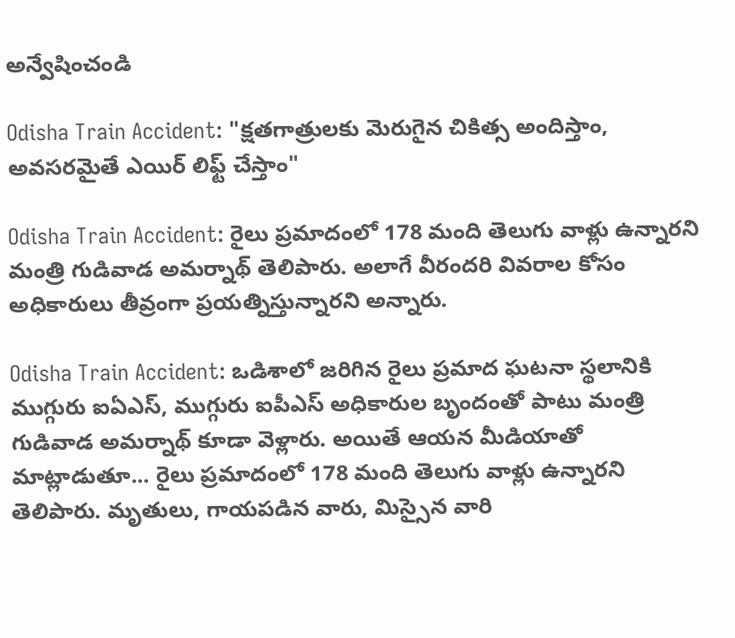అన్వేషించండి

Odisha Train Accident: "క్షతగాత్రులకు మెరుగైన చికిత్స అందిస్తాం, అవసరమైతే ఎయిర్ లిఫ్ట్ చేస్తాం"

Odisha Train Accident: రైలు ప్రమాదంలో 178 మంది తెలుగు వాళ్లు ఉన్నారని మంత్రి గుడివాడ అమర్నాథ్ తెలిపారు. అలాగే వీరందరి వివరాల కోసం అధికారులు తీవ్రంగా ప్రయత్నిస్తున్నారని అన్నారు.

Odisha Train Accident: ఒడిశాలో జరిగిన రైలు ప్రమాద ఘటనా స్థలానికి ముగ్గురు ఐఏఎస్, ముగ్గురు ఐపీఎస్ అధికారుల బృందంతో పాటు మంత్రి గుడివాడ అమర్నాథ్ కూడా వెళ్లారు. అయితే ఆయన మీడియాతో మాట్లాడుతూ... రైలు ప్రమాదంలో 178 మంది తెలుగు వాళ్లు ఉన్నారని తెలిపారు. మృతులు, గాయపడిన వారు, మిస్సైన వారి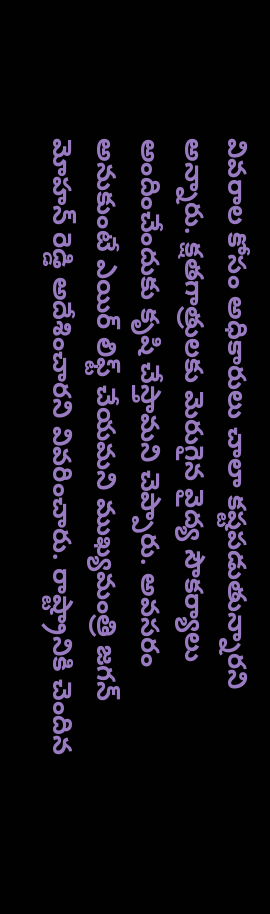వివరాల కోసం అధికారులు చాలా కష్టపడుతున్నారని అన్నారు. క్షతగాత్రులకు మెరుగైన వైద్య సౌకర్యాలు అందించేందుకు కృషి చేస్తామని చెప్పారు. అవసరం అనుకుంటే ఎయిర్ లిఫ్ట్ చేయమని ముఖ్యమంత్రి జగన్ మోహన్ రెడ్డి అదేశించారని వివరించారు. రాష్ట్రానికి చెందిన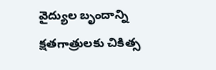వైద్యుల బృందాన్ని క్షతగాత్రులకు చికిత్స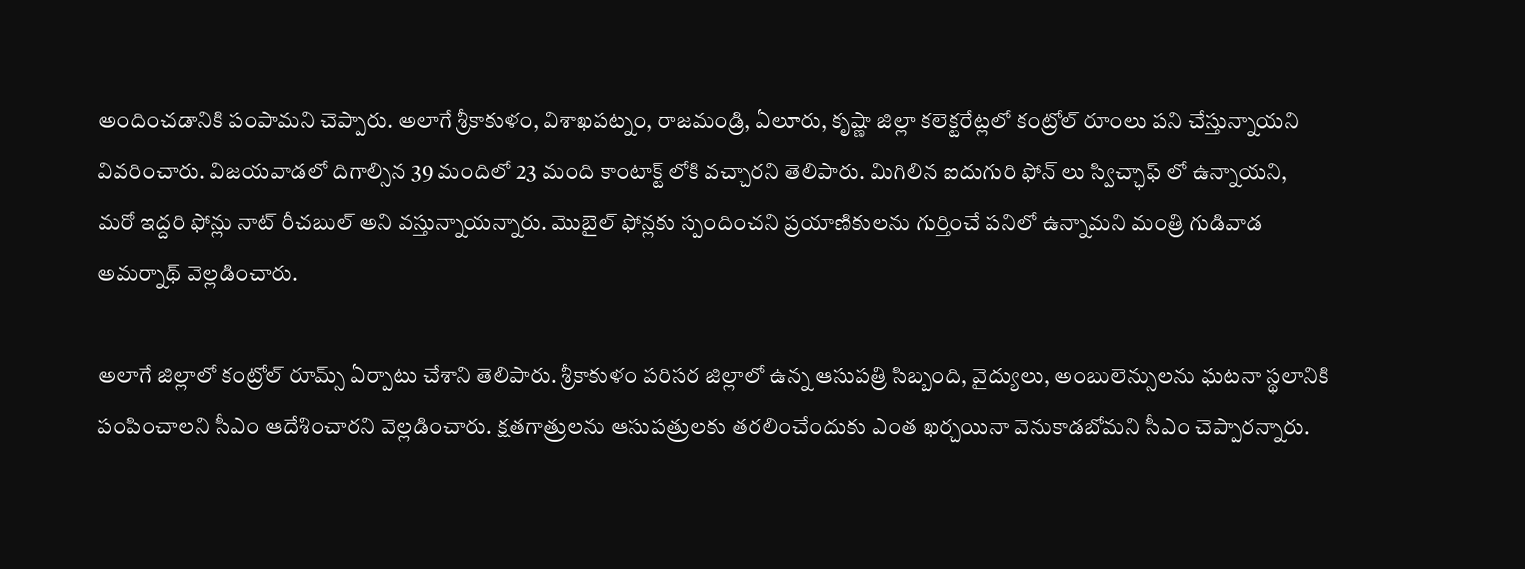అందించడానికి పంపామని చెప్పారు. అలాగే శ్రీకాకుళం, విశాఖపట్నం, రాజమండ్రి, ఏలూరు, కృష్ణా జిల్లా కలెక్టరేట్లలో కంట్రోల్ రూంలు పని చేస్తున్నాయని వివరించారు. విజయవాడలో దిగాల్సిన 39 మందిలో 23 మంది కాంటాక్ట్ లోకి వచ్చారని తెలిపారు. మిగిలిన ఐదుగురి ఫోన్ లు స్విచ్ఛాఫ్ లో ఉన్నాయని, మరో ఇద్దరి ఫోన్లు నాట్ రీచబుల్ అని వస్తున్నాయన్నారు. మొబైల్ ఫోన్లకు స్పందించని ప్రయాణికులను గుర్తించే పనిలో ఉన్నామని మంత్రి గుడివాడ అమర్నాథ్ వెల్లడించారు.

అలాగే జిల్లాలో కంట్రోల్ రూమ్స్ ఏర్పాటు చేశాని తెలిపారు. శ్రీకాకుళం పరిసర జిల్లాలో ఉన్న ఆసుపత్రి సిబ్బంది, వైద్యులు, అంబులెన్సులను ఘటనా స్థలానికి పంపించాలని సీఎం ఆదేశించారని వెల్లడించారు. క్షతగాత్రులను ఆసుపత్రులకు తరలించేందుకు ఎంత ఖర్చయినా వెనుకాడబోమని సీఎం చెప్పారన్నారు.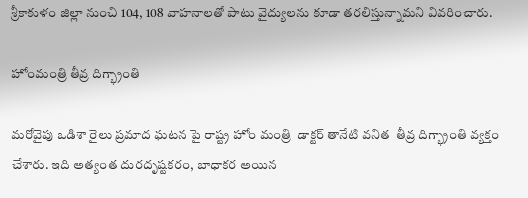శ్రీకాకుళం జిల్లా నుంచి 104, 108 వాహనాలతో పాటు వైద్యులను కూడా తరలిస్తున్నామని వివరించారు.

హోంమంత్రి తీవ్ర దిగ్భ్రాంతి

మరోవైపు ఒడిశా రైలు ప్రమాద ఘటన పై రాష్ట్ర హోం మంత్రి  డాక్టర్ తానేటి వనిత  తీవ్ర దిగ్భ్రాంతి వ్యక్తం చేశారు. ఇది అత్యంత దురదృష్టకరం, బాధాకర అయిన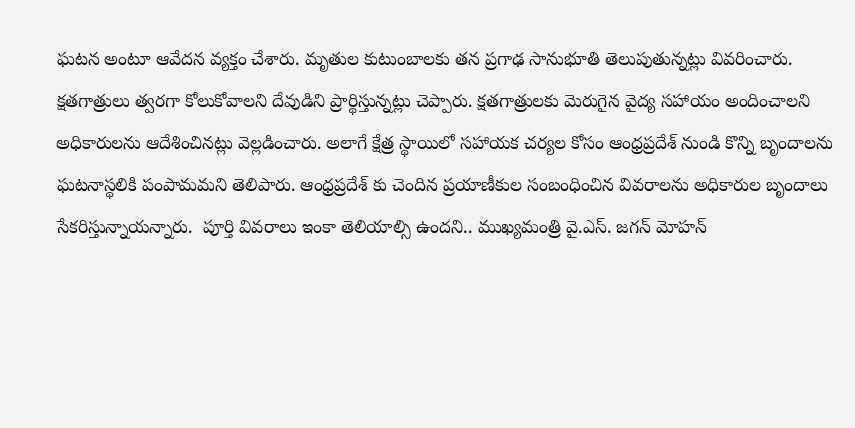ఘటన అంటూ ఆవేదన వ్యక్తం చేశారు. మృతుల కుటుంబాలకు తన ప్రగాఢ సానుభూతి తెలుపుతున్నట్లు వివరించారు. క్షతగాత్రులు త్వరగా కోలుకోవాలని దేవుడిని ప్రార్థిస్తున్నట్లు చెప్పారు. క్షతగాత్రులకు మెరుగైన వైద్య సహాయం అందించాలని అధికారులను ఆదేశించినట్లు వెల్లడించారు. అలాగే క్షేత్ర స్థాయిలో సహాయక చర్యల కోసం ఆంధ్రప్రదేశ్ నుండి కొన్ని బృందాలను ఘటనాస్థలికి పంపామమని తెలిపారు. ఆంధ్రప్రదేశ్ కు చెందిన ప్రయాణీకుల సంబంధించిన వివరాలను అధికారుల బృందాలు సేకరిస్తున్నాయన్నారు.  పూర్తి వివరాలు ఇంకా తెలియాల్సి ఉందని.. ముఖ్యమంత్రి వై.ఎస్. జగన్ మోహన్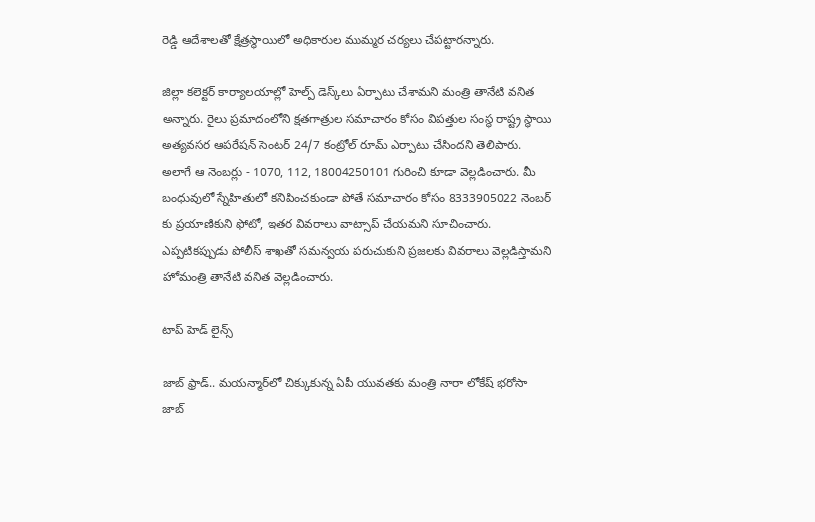రెడ్డి ఆదేశాలతో క్షేత్రస్థాయిలో అధికారుల ముమ్మర చర్యలు చేపట్టారన్నారు.

జిల్లా కలెక్టర్‌ కార్యాలయాల్లో హెల్ప్‌ డెస్క్‌లు ఏర్పాటు చేశామని మంత్రి తానేటి వనిత అన్నారు. రైలు ప్రమాదంలోని క్షతగాత్రుల సమాచారం కోసం విపత్తుల సంస్థ రాష్ట్ర స్థాయి అత్యవసర ఆపరేషన్ సెంటర్ 24/7 కంట్రోల్ రూమ్ ఎర్పాటు చేసిందని తెలిపారు. అలాగే ఆ నెంబర్లు - 1070, 112, 18004250101 గురించి కూడా వెల్లడించారు. మీ బంధువులో స్నేహితులో కనిపించకుండా పోతే సమాచారం కోసం 8333905022 నెంబర్ కు ప్రయాణికుని ఫోటో, ఇతర వివరాలు వాట్సాప్ చేయమని సూచించారు. ఎప్పటికప్పుడు పోలీస్ శాఖతో సమన్వయ పరుచుకుని ప్రజలకు వివరాలు వెల్లడిస్తామని హోమంత్రి తానేటి వనిత వెల్లడించారు.

టాప్ హెడ్ లైన్స్

జాబ్ ఫ్రాడ్.. మయన్మార్‌లో చిక్కుకున్న ఏపీ యువతకు మంత్రి నారా లోకేష్ భరోసా
జాబ్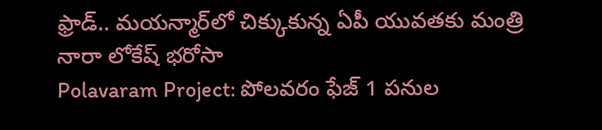ఫ్రాడ్.. మయన్మార్‌లో చిక్కుకున్న ఏపీ యువతకు మంత్రి నారా లోకేష్ భరోసా
Polavaram Project: పోలవరం ఫేజ్ 1 పనుల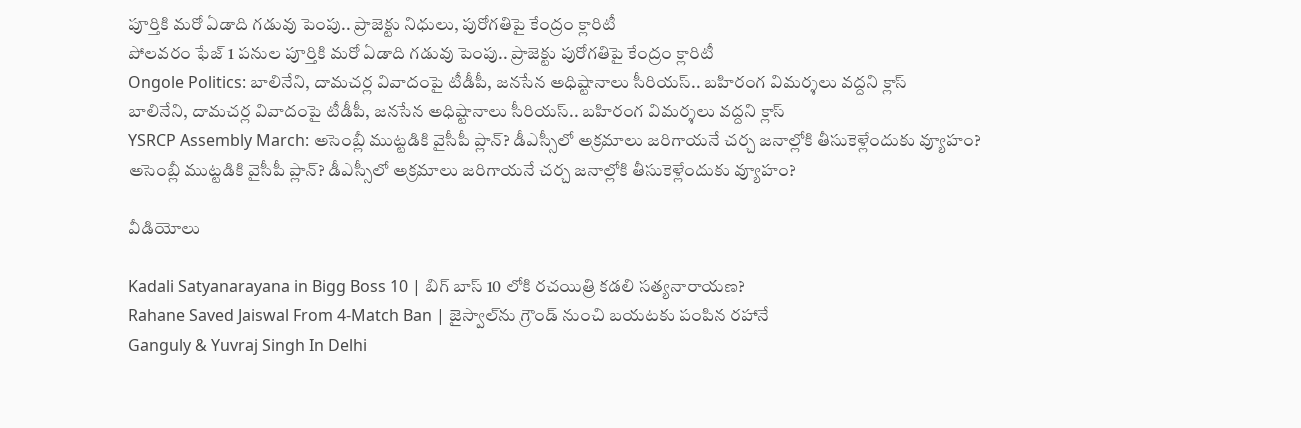పూర్తికి మరో ఏడాది గడువు పెంపు.. ప్రాజెక్టు నిధులు, పురోగతిపై కేంద్రం క్లారిటీ
పోలవరం ఫేజ్ 1 పనుల పూర్తికి మరో ఏడాది గడువు పెంపు.. ప్రాజెక్టు పురోగతిపై కేంద్రం క్లారిటీ
Ongole Politics: బాలినేని, దామచర్ల వివాదంపై టీడీపీ, జనసేన అధిష్టానాలు సీరియస్.. బహిరంగ విమర్శలు వద్దని క్లాస్
బాలినేని, దామచర్ల వివాదంపై టీడీపీ, జనసేన అధిష్టానాలు సీరియస్.. బహిరంగ విమర్శలు వద్దని క్లాస్
YSRCP Assembly March: అసెంబ్లీ ముట్టడికి వైసీపీ ప్లాన్? డీఎస్సీలో అక్రమాలు జరిగాయనే చర్చ జనాల్లోకి తీసుకెళ్లేందుకు వ్యూహం?
అసెంబ్లీ ముట్టడికి వైసీపీ ప్లాన్? డీఎస్సీలో అక్రమాలు జరిగాయనే చర్చ జనాల్లోకి తీసుకెళ్లేందుకు వ్యూహం?

వీడియోలు

Kadali Satyanarayana in Bigg Boss 10 | బిగ్ బాస్ 10 లోకి రచయిత్రి కడలి సత్యనారాయణ?
Rahane Saved Jaiswal From 4-Match Ban | జైస్వాల్‌ను గ్రౌండ్ నుంచి బయటకు పంపిన రహానే
Ganguly & Yuvraj Singh In Delhi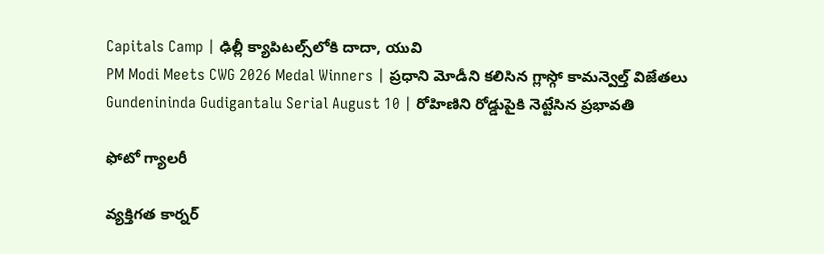Capitals Camp | ఢిల్లీ క్యాపిటల్స్‌లోకి దాదా, యువి
PM Modi Meets CWG 2026 Medal Winners | ప్రధాని మోడీని కలిసిన గ్లాస్గో కామన్వెల్త్ విజేతలు
Gundenininda Gudigantalu Serial August 10 | రోహిణిని రోడ్డుపైకి నెట్టేసిన ప్రభావతి

ఫోటో గ్యాలరీ

వ్యక్తిగత కార్నర్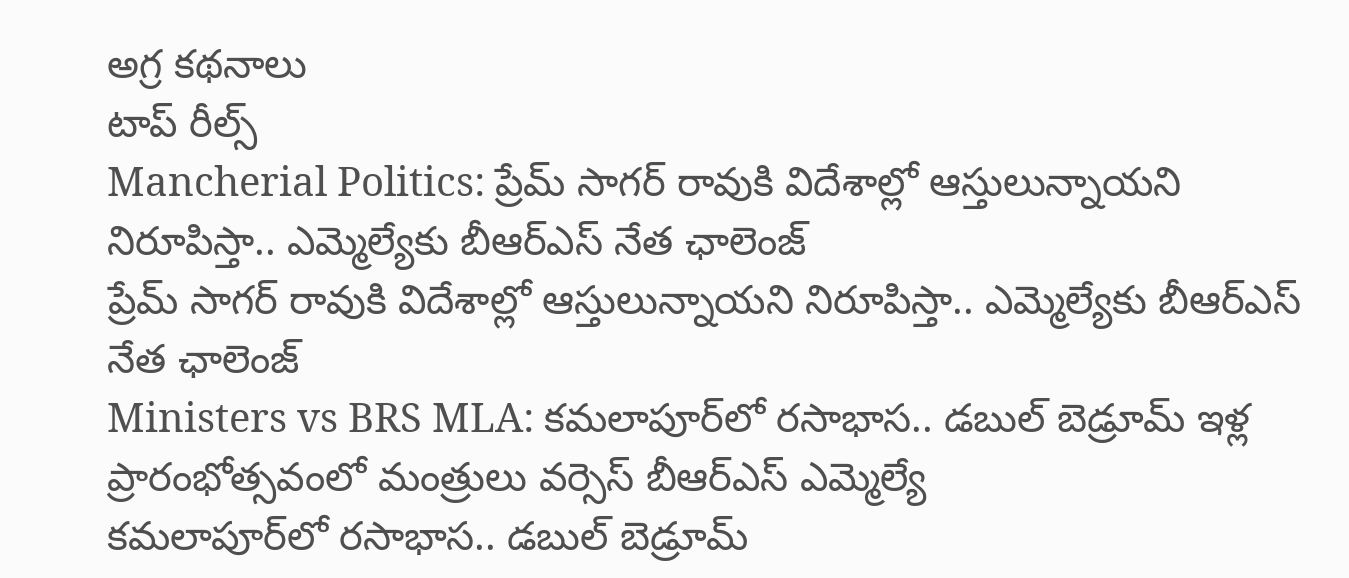అగ్ర కథనాలు
టాప్ రీల్స్
Mancherial Politics: ప్రేమ్ సాగర్ రావుకి విదేశాల్లో ఆస్తులున్నాయని నిరూపిస్తా.. ఎమ్మెల్యే‌కు బీఆర్ఎస్ నేత ఛాలెంజ్
ప్రేమ్ సాగర్ రావుకి విదేశాల్లో ఆస్తులున్నాయని నిరూపిస్తా.. ఎమ్మెల్యే‌కు బీఆర్ఎస్ నేత ఛాలెంజ్
Ministers vs BRS MLA: కమలాపూర్‌లో రసాభాస.. డబుల్ బెడ్రూమ్ ఇళ్ల ప్రారంభోత్సవంలో మంత్రులు వర్సెస్ బీఆర్ఎస్ ఎమ్మెల్యే
కమలాపూర్‌లో రసాభాస.. డబుల్ బెడ్రూమ్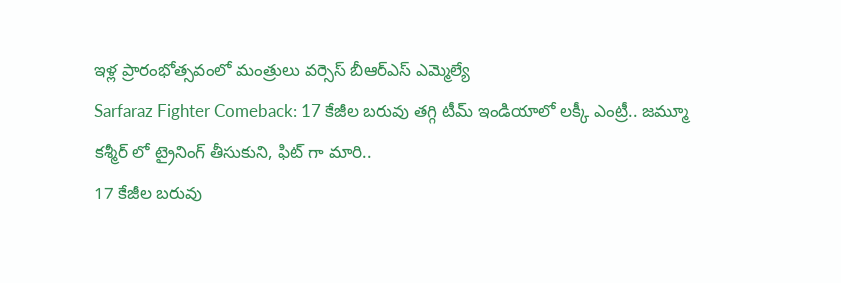ఇళ్ల ప్రారంభోత్సవంలో మంత్రులు వర్సెస్ బీఆర్ఎస్ ఎమ్మెల్యే
Sarfaraz Fighter Comeback: 17 కేజీల బరువు తగ్గి టీమ్ ఇండియాలో లక్కీ ఎంట్రీ.. జమ్మూ కశ్మీర్ లో ట్రైనింగ్ తీసుకుని, ఫిట్ గా మారి..
17 కేజీల బరువు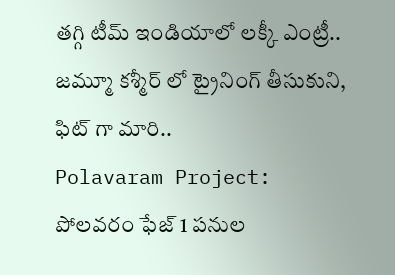తగ్గి టీమ్ ఇండియాలో లక్కీ ఎంట్రీ.. జమ్మూ కశ్మీర్ లో ట్రైనింగ్ తీసుకుని, ఫిట్ గా మారి..
Polavaram Project: పోలవరం ఫేజ్ 1 పనుల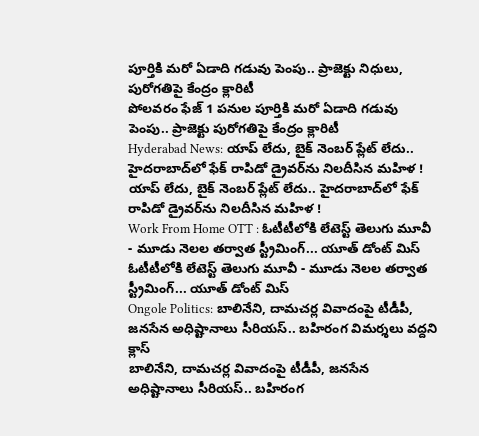పూర్తికి మరో ఏడాది గడువు పెంపు.. ప్రాజెక్టు నిధులు, పురోగతిపై కేంద్రం క్లారిటీ
పోలవరం ఫేజ్ 1 పనుల పూర్తికి మరో ఏడాది గడువు పెంపు.. ప్రాజెక్టు పురోగతిపై కేంద్రం క్లారిటీ
Hyderabad News: యాప్ లేదు, బైక్‌ నెంబర్ ప్లేట్ లేదు.. హైదరాబాద్‌లో ఫేక్ రాపిడో డ్రైవర్‌ను నిలదీసిన మహిళ !
యాప్ లేదు, బైక్‌ నెంబర్ ప్లేట్ లేదు.. హైదరాబాద్‌లో ఫేక్ రాపిడో డ్రైవర్‌ను నిలదీసిన మహిళ !
Work From Home OTT : ఓటీటీలోకి లేటెస్ట్ తెలుగు మూవీ - మూడు నెలల తర్వాత స్ట్రీమింగ్... యూత్ డోంట్ మిస్
ఓటీటీలోకి లేటెస్ట్ తెలుగు మూవీ - మూడు నెలల తర్వాత స్ట్రీమింగ్... యూత్ డోంట్ మిస్
Ongole Politics: బాలినేని, దామచర్ల వివాదంపై టీడీపీ, జనసేన అధిష్టానాలు సీరియస్.. బహిరంగ విమర్శలు వద్దని క్లాస్
బాలినేని, దామచర్ల వివాదంపై టీడీపీ, జనసేన అధిష్టానాలు సీరియస్.. బహిరంగ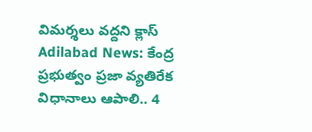విమర్శలు వద్దని క్లాస్
Adilabad News: కేంద్ర ప్రభుత్వం ప్రజా వ్యతిరేక విధానాలు ఆపాలి.. 4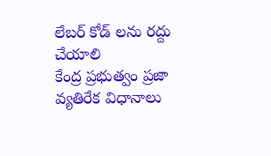లేబర్ కోడ్ లను రద్దు చేయాలి
కేంద్ర ప్రభుత్వం ప్రజా వ్యతిరేక విధానాలు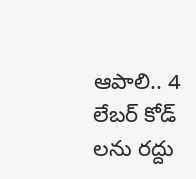ఆపాలి.. 4 లేబర్ కోడ్ లను రద్దు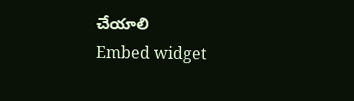చేయాలి
Embed widget